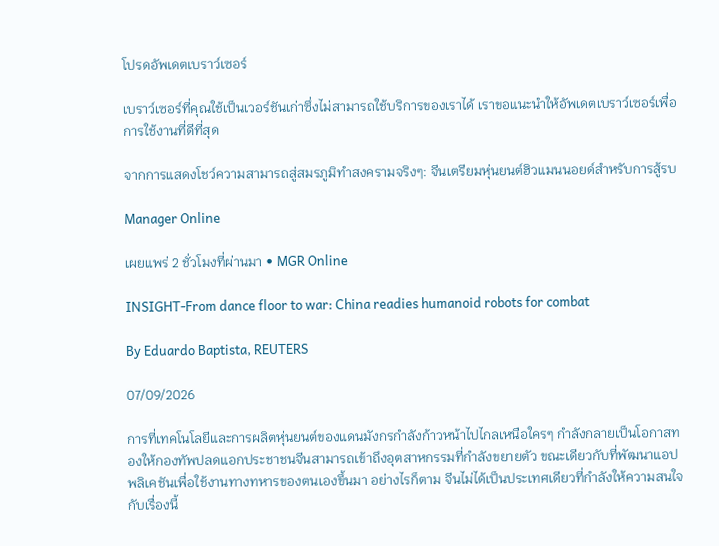โปรดอัพเดตเบราว์เซอร์

เบราว์เซอร์ที่คุณใช้เป็นเวอร์ชันเก่าซึ่งไม่สามารถใช้บริการของเราได้ เราขอแนะนำให้อัพเดตเบราว์เซอร์เพื่อการใช้งานที่ดีที่สุด

จากการแสดงโชว์ความสามารถสู่สมรภูมิทำสงครามจริงๆ: จีนเตรียมหุ่นยนต์ฮิวแมนนอยด์สำหรับการสู้รบ

Manager Online

เผยแพร่ 2 ชั่วโมงที่ผ่านมา • MGR Online

INSIGHT-From dance floor to war: China readies humanoid robots for combat

By Eduardo Baptista, REUTERS

07/09/2026

การที่เทคโนโลยีและการผลิตหุ่นยนต์ของแดนมังกรกำลังก้าวหน้าไปไกลเหนือใครๆ กำลังกลายเป็นโอกาสทองให้กองทัพปลดแอกประชาชนจีนสามารถเข้าถึงอุตสาหกรรมที่กำลังขยายตัว ขณะเดียวกับที่พัฒนาแอปพลิเคชันเพื่อใช้งานทางทหารของตนเองขึ้นมา อย่างไรก็ตาม จีนไม่ได้เป็นประเทศเดียวที่กำลังให้ความสนใจกับเรื่องนี้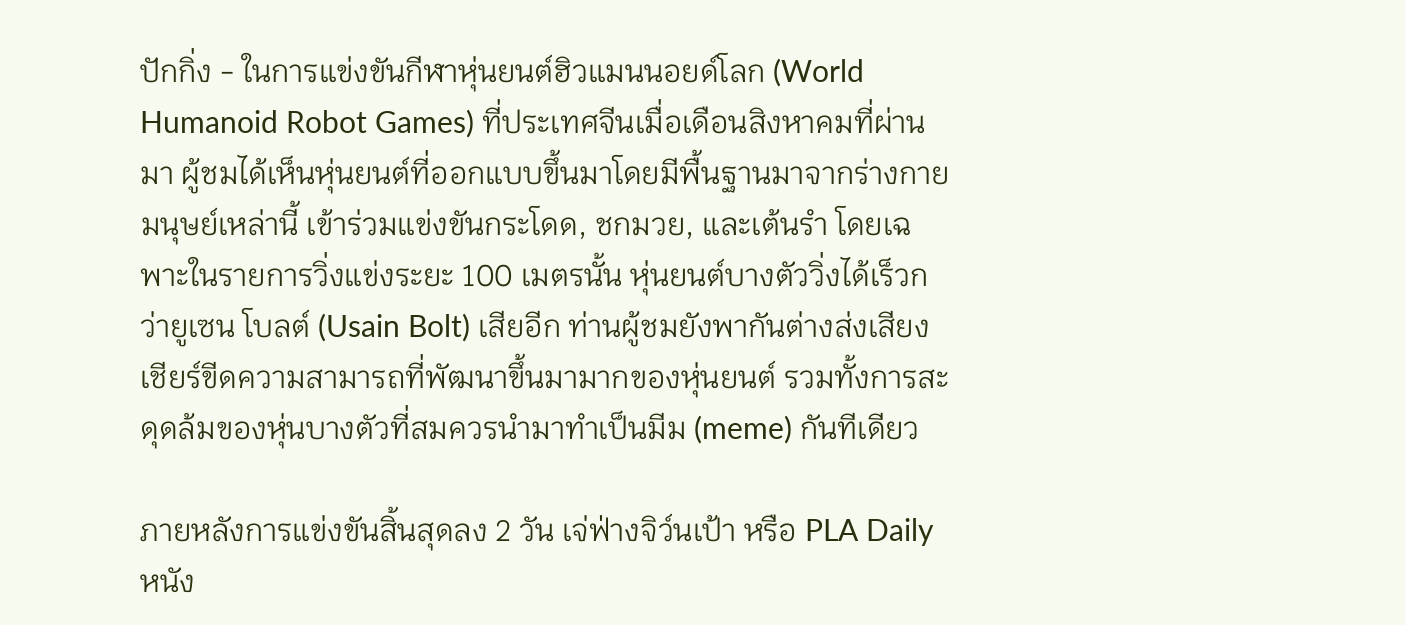ปักกิ่ง - ในการแข่งขันกีฬาหุ่นยนต์ฮิวแมนนอยด์โลก (World Humanoid Robot Games) ที่ประเทศจีนเมื่อเดือนสิงหาคมที่ผ่านมา ผู้ชมได้เห็นหุ่นยนต์ที่ออกแบบขึ้นมาโดยมีพื้นฐานมาจากร่างกายมนุษย์เหล่านี้ เข้าร่วมแข่งขันกระโดด, ชกมวย, และเต้นรำ โดยเฉพาะในรายการวิ่งแข่งระยะ 100 เมตรนั้น หุ่นยนต์บางตัววิ่งได้เร็วกว่ายูเซน โบลต์ (Usain Bolt) เสียอีก ท่านผู้ชมยังพากันต่างส่งเสียงเชียร์ขีดความสามารถที่พัฒนาขึ้นมามากของหุ่นยนต์ รวมทั้งการสะดุดล้มของหุ่นบางตัวที่สมควรนำมาทำเป็นมีม (meme) กันทีเดียว

ภายหลังการแข่งขันสิ้นสุดลง 2 วัน เจ่ฟ่างจิว์นเป้า หรือ PLA Daily หนัง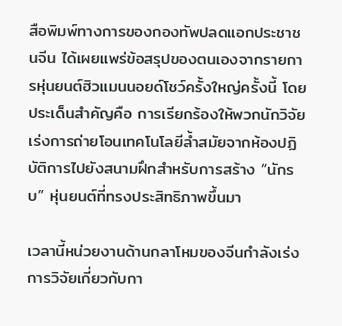สือพิมพ์ทางการของกองทัพปลดแอกประชาชนจีน ได้เผยแพร่ข้อสรุปของตนเองจากรายการหุ่นยนต์ฮิวแมนนอยด์โชว์ครั้งใหญ่ครั้งนี้ โดยประเด็นสำคัญคือ การเรียกร้องให้พวกนักวิจัยเร่งการถ่ายโอนเทคโนโลยีล้ำสมัยจากห้องปฏิบัติการไปยังสนามฝึกสำหรับการสร้าง “นักรบ” หุ่นยนต์ที่ทรงประสิทธิภาพขึ้นมา

เวลานี้หน่วยงานด้านกลาโหมของจีนกำลังเร่งการวิจัยเกี่ยวกับกา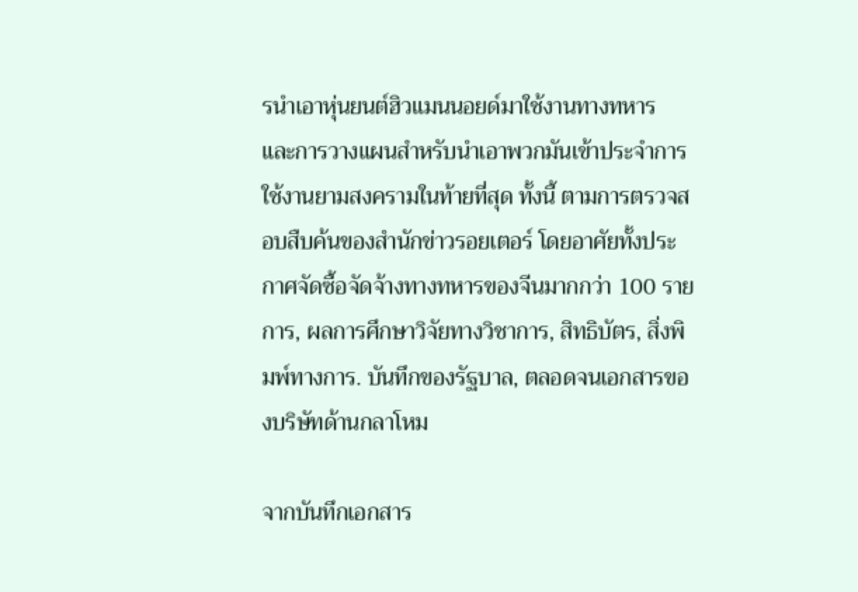รนำเอาหุ่นยนต์ฮิวแมนนอยด์มาใช้งานทางทหาร และการวางแผนสำหรับนำเอาพวกมันเข้าประจำการใช้งานยามสงครามในท้ายที่สุด ทั้งนี้ ตามการตรวจสอบสืบค้นของสำนักข่าวรอยเตอร์ โดยอาศัยทั้งประกาศจัดซื้อจัดจ้างทางทหารของจีนมากกว่า 100 รายการ, ผลการศึกษาวิจัยทางวิชาการ, สิทธิบัตร, สิ่งพิมพ์ทางการ. บันทึกของรัฐบาล, ตลอดจนเอกสารของบริษัทด้านกลาโหม

จากบันทึกเอกสาร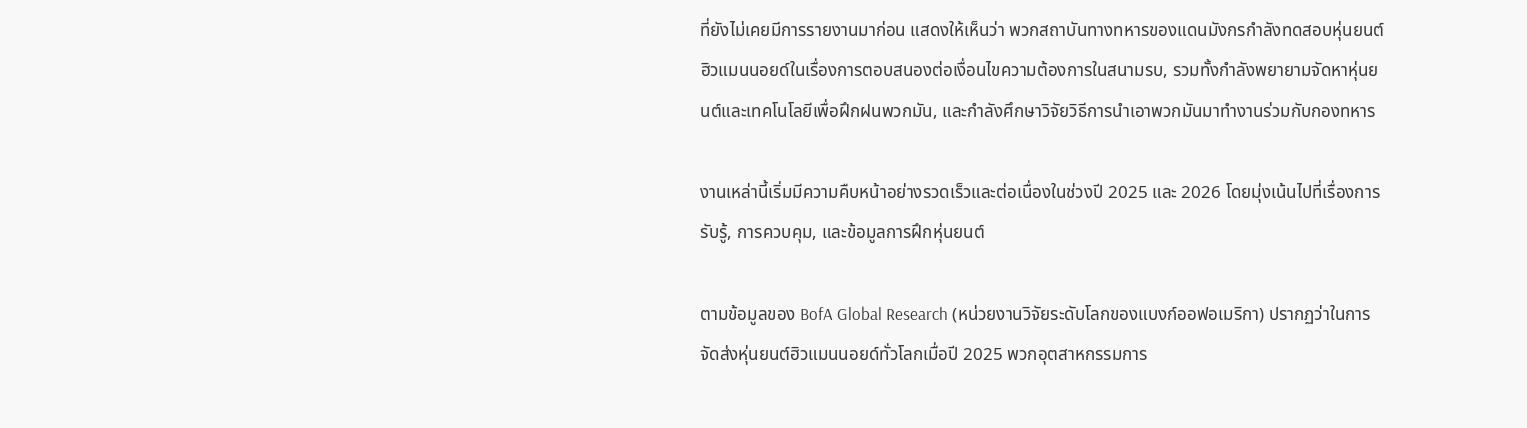ที่ยังไม่เคยมีการรายงานมาก่อน แสดงให้เห็นว่า พวกสถาบันทางทหารของแดนมังกรกำลังทดสอบหุ่นยนต์ฮิวแมนนอยด์ในเรื่องการตอบสนองต่อเงื่อนไขความต้องการในสนามรบ, รวมทั้งกำลังพยายามจัดหาหุ่นยนต์และเทคโนโลยีเพื่อฝึกฝนพวกมัน, และกำลังศึกษาวิจัยวิธีการนำเอาพวกมันมาทำงานร่วมกับกองทหาร

งานเหล่านี้เริ่มมีความคืบหน้าอย่างรวดเร็วและต่อเนื่องในช่วงปี 2025 และ 2026 โดยมุ่งเน้นไปที่เรื่องการรับรู้, การควบคุม, และข้อมูลการฝึกหุ่นยนต์

ตามข้อมูลของ BofA Global Research (หน่วยงานวิจัยระดับโลกของแบงก์ออฟอเมริกา) ปรากฏว่าในการจัดส่งหุ่นยนต์ฮิวแมนนอยด์ทั่วโลกเมื่อปี 2025 พวกอุตสาหกรรมการ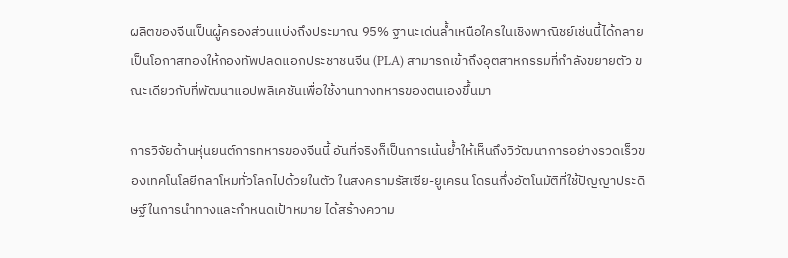ผลิตของจีนเป็นผู้ครองส่วนแบ่งถึงประมาณ 95% ฐานะเด่นล้ำเหนือใครในเชิงพาณิชย์เช่นนี้ได้กลายเป็นโอกาสทองให้กองทัพปลดแอกประชาชนจีน (PLA) สามารถเข้าถึงอุตสาหกรรมที่กำลังขยายตัว ขณะเดียวกับที่พัฒนาแอปพลิเคชันเพื่อใช้งานทางทหารของตนเองขึ้นมา

การวิจัยด้านหุ่นยนต์การทหารของจีนนี้ อันที่จริงก็เป็นการเน้นย้ำให้เห็นถึงวิวัฒนาการอย่างรวดเร็วของเทคโนโลยีกลาโหมทั่วโลกไปด้วยในตัว ในสงครามรัสเซีย-ยูเครน โดรนกึ่งอัตโนมัติที่ใช้ปัญญาประดิษฐ์ในการนำทางและกำหนดเป้าหมาย ได้สร้างความ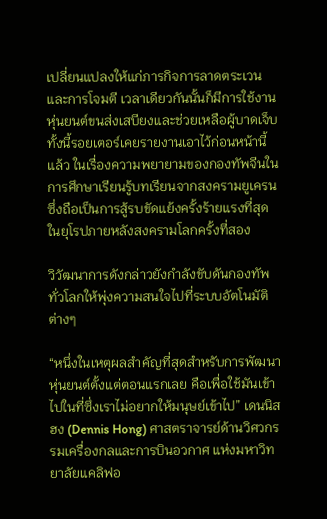เปลี่ยนแปลงให้แก่ภารกิจการลาดตระเวนและการโจมตี เวลาเดียวกันนั้นก็มีการใช้งานหุ่นยนต์ขนส่งเสบียงและช่วยเหลือผู้บาดเจ็บ ทั้งนี้รอยเตอร์เคยรายงานเอาไว้ก่อนหน้านี้แล้ว ในเรื่องความพยายามของกองทัพจีนในการศึกษาเรียนรู้บทเรียนจากสงครามยูเครน ซึ่งถือเป็นการสู้รบขัดแย้งครั้งร้ายแรงที่สุดในยุโรปภายหลังสงครามโลกครั้งที่สอง

วิวัฒนาการดังกล่าวยังกำลังขับดันกองทัพทั่วโลกให้พุ่งความสนใจไปที่ระบบอัตโนมัติต่างๆ

“หนึ่งในเหตุผลสำคัญที่สุดสำหรับการพัฒนาหุ่นยนต์ตั้งแต่ตอนแรกเลย คือเพื่อใช้มันเข้าไปในที่ซึ่งเราไม่อยากให้มนุษย์เข้าไป” เดนนิส ฮง (Dennis Hong) ศาสตราจารย์ด้านวิศวกรรมเครื่องกลและการบินอวกาศ แห่งมหาวิทยาลัยแคลิฟอ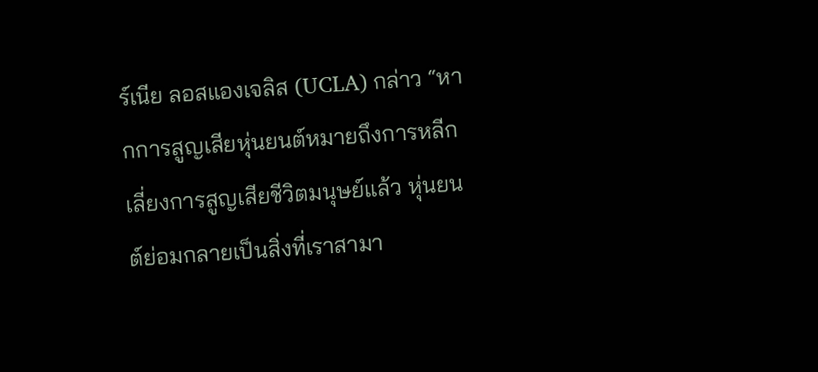ร์เนีย ลอสแองเจลิส (UCLA) กล่าว “หากการสูญเสียหุ่นยนต์หมายถึงการหลีกเลี่ยงการสูญเสียชีวิตมนุษย์แล้ว หุ่นยนต์ย่อมกลายเป็นสิ่งที่เราสามา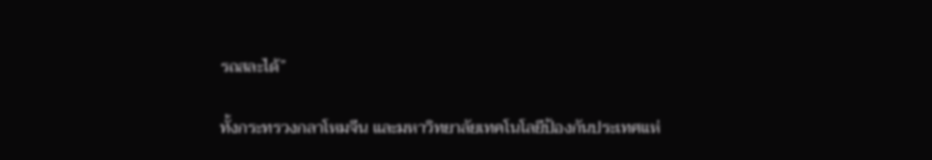รถสละได้”

ทั้งกระทรวงกลาโหมจีน และมหาวิทยาลัยเทคโนโลยีป้องกันประเทศแห่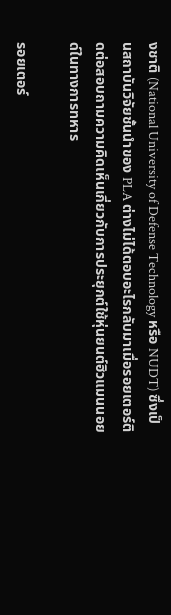งชาติ (National University of Defense Technology หรือ NUDT) ซึ่งเป็นสถาบันวิจัยชั้นนำของ PLA ต่างไม่ได้ตอบอะไรกลับมาเมื่อรอยเตอร์ติดต่อสอบถามความคิดเห็นเกี่ยวกับการประยุกต์ใช้หุ่นยนต์ฮิวแมนนอยด์ในทางการทหาร

รอยเตอร์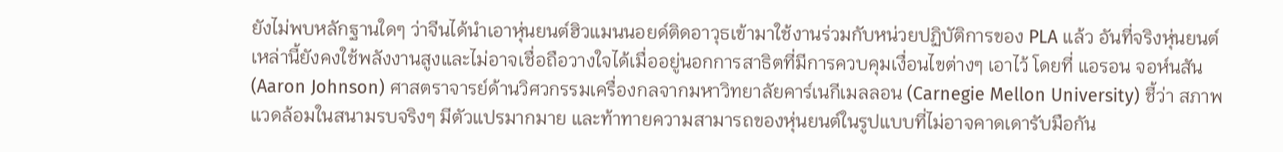ยังไม่พบหลักฐานใดๆ ว่าจีนได้นำเอาหุ่นยนต์ฮิวแมนนอยด์ติดอาวุธเข้ามาใช้งานร่วมกับหน่วยปฏิบัติการของ PLA แล้ว อันที่จริงหุ่นยนต์เหล่านี้ยังคงใช้พลังงานสูงและไม่อาจเชื่อถือวางใจได้เมื่ออยู่นอกการสาธิตที่มีการควบคุมเงื่อนไขต่างๆ เอาไว้ โดยที่ แอรอน จอห์นสัน (Aaron Johnson) ศาสตราจารย์ด้านวิศวกรรมเครื่องกลจากมหาวิทยาลัยคาร์เนกีเมลลอน (Carnegie Mellon University) ชี้ว่า สภาพแวดล้อมในสนามรบจริงๆ มีตัวแปรมากมาย และท้าทายความสามารถของหุ่นยนต์ในรูปแบบที่ไม่อาจคาดเดารับมือกัน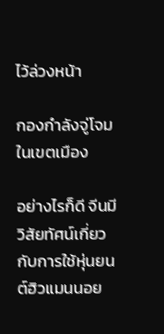ไว้ล่วงหน้า

กองกำลังจู่โจมในเขตเมือง

อย่างไรก็ดี จีนมีวิสัยทัศน์เกี่ยวกับการใช้หุ่นยนต์ฮิวแมนนอย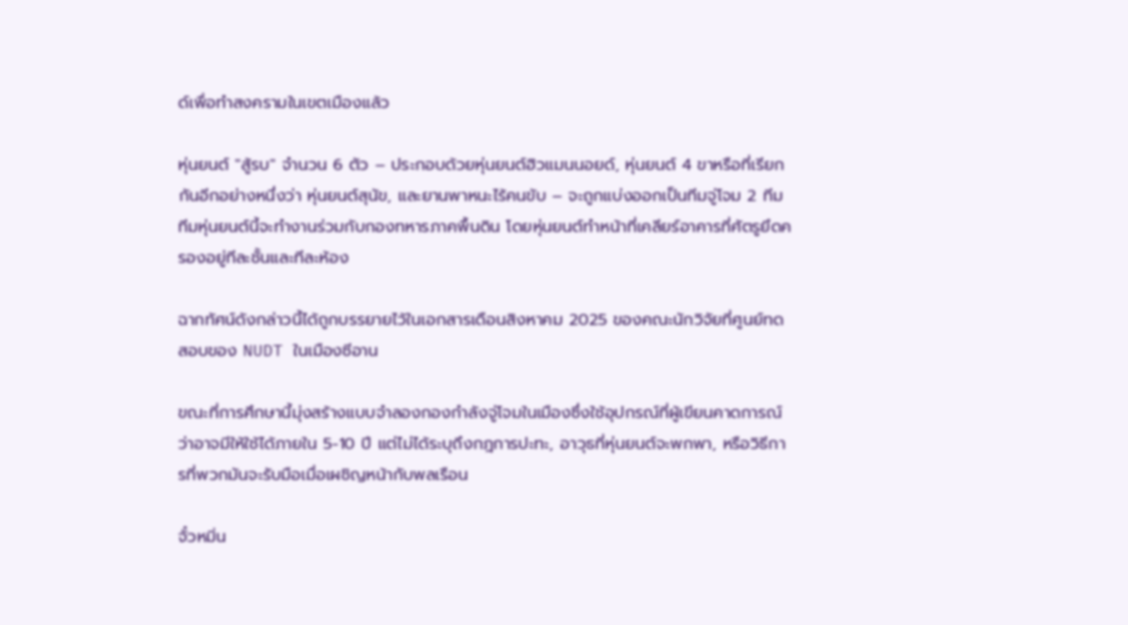ด์เพื่อทำสงครามในเขตเมืองแล้ว

หุ่นยนต์ "สู้รบ" จำนวน 6 ตัว – ประกอบด้วยหุ่นยนต์ฮิวแมนนอยด์, หุ่นยนต์ 4 ขาหรือที่เรียกกันอีกอย่างหนึ่งว่า หุ่นยนต์สุนัข, และยานพาหนะไร้คนขับ – จะถูกแบ่งออกเป็นทีมจู่โจม 2 ทีม ทีมหุ่นยนต์นี้จะทำงานร่วมกับกองทหารภาคพื้นดิน โดยหุ่นยนต์ทำหน้าที่เคลียร์อาคารที่ศัตรูยึดครองอยู่ทีละชั้นและทีละห้อง

ฉากทัศน์ดังกล่าวนี้ได้ถูกบรรยายไว้ในเอกสารเดือนสิงหาคม 2025 ของคณะนักวิจัยที่ศูนย์ทดสอบของ NUDT ในเมืองซีอาน

ขณะที่การศึกษานี้มุ่งสร้างแบบจำลองกองกำลังจู่โจมในเมืองซึ่งใช้อุปกรณ์ที่ผู้เขียนคาดการณ์ว่าอาจมีให้ใช้ได้ภายใน 5-10 ปี แต่ไม่ได้ระบุถึงกฎการปะทะ, อาวุธที่หุ่นยนต์จะพกพา, หรือวิธีการที่พวกมันจะรับมือเมื่อเผชิญหน้ากับพลเรือน

จั๋วหมิ่น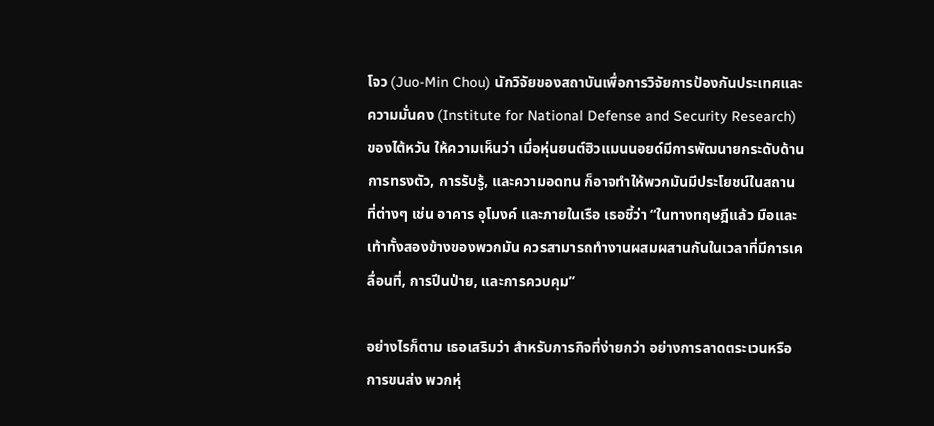โจว (Juo-Min Chou) นักวิจัยของสถาบันเพื่อการวิจัยการป้องกันประเทศและความมั่นคง (Institute for National Defense and Security Research) ของไต้หวัน ให้ความเห็นว่า เมื่อหุ่นยนต์ฮิวแมนนอยด์มีการพัฒนายกระดับด้านการทรงตัว, การรับรู้, และความอดทน ก็อาจทำให้พวกมันมีประโยชน์ในสถานที่ต่างๆ เช่น อาคาร อุโมงค์ และภายในเรือ เธอชี้ว่า “ในทางทฤษฎีแล้ว มือและเท้าทั้งสองข้างของพวกมัน ควรสามารถทำงานผสมผสานกันในเวลาที่มีการเคลื่อนที่, การปีนป่าย, และการควบคุม”

อย่างไรก็ตาม เธอเสริมว่า สำหรับภารกิจที่ง่ายกว่า อย่างการลาดตระเวนหรือการขนส่ง พวกหุ่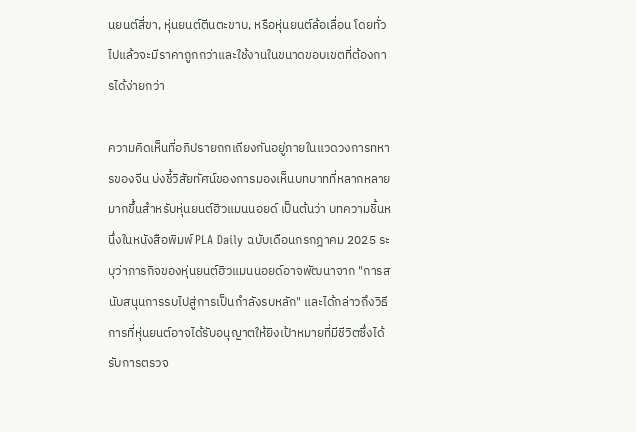นยนต์สี่ขา, หุ่นยนต์ตีนตะขาบ, หรือหุ่นยนต์ล้อเลื่อน โดยทั่วไปแล้วจะมีราคาถูกกว่าและใช้งานในขนาดขอบเขตที่ต้องการได้ง่ายกว่า

ความคิดเห็นที่อภิปรายถกเถียงกันอยู่ภายในแวดวงการทหารของจีน บ่งชี้วิสัยทัศน์ของการมองเห็นบทบาทที่หลากหลายมากขึ้นสำหรับหุ่นยนต์ฮิวแมนนอยด์ เป็นต้นว่า บทความชิ้นหนึ่งในหนังสือพิมพ์ PLA Daily ฉบับเดือนกรกฎาคม 2025 ระบุว่าภารกิจของหุ่นยนต์ฮิวแมนนอยด์อาจพัฒนาจาก "การสนับสนุนการรบไปสู่การเป็นกำลังรบหลัก" และได้กล่าวถึงวิธีการที่หุ่นยนต์อาจได้รับอนุญาตให้ยิงเป้าหมายที่มีชีวิตซึ่งได้รับการตรวจ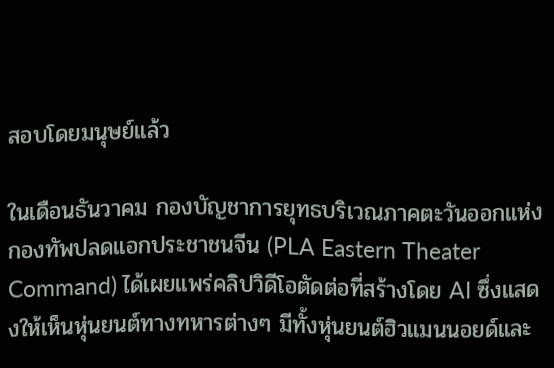สอบโดยมนุษย์แล้ว

ในเดือนธันวาคม กองบัญชาการยุทธบริเวณภาคตะวันออกแห่งกองทัพปลดแอกประชาชนจีน (PLA Eastern Theater Command) ได้เผยแพร่คลิปวิดีโอตัดต่อที่สร้างโดย AI ซึ่งแสดงให้เห็นหุ่นยนต์ทางทหารต่างๆ มีทั้งหุ่นยนต์ฮิวแมนนอยด์และ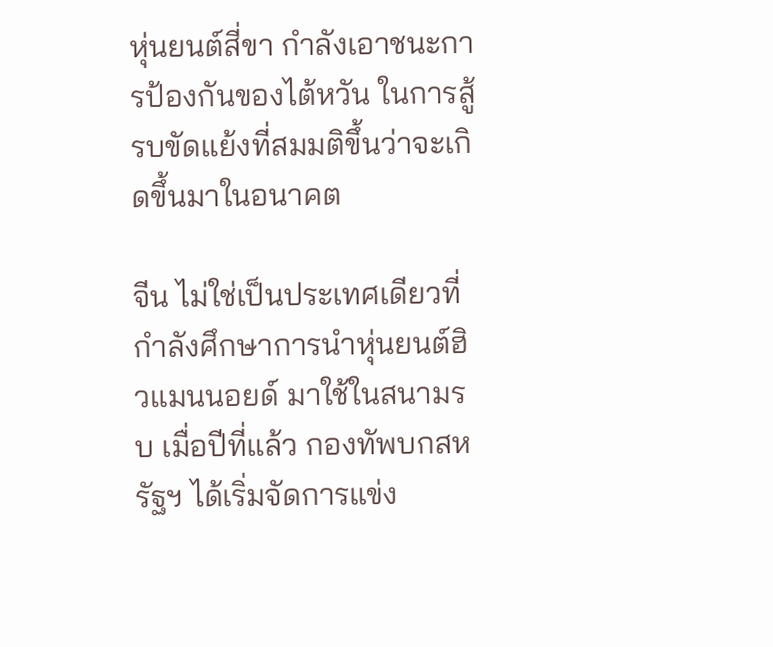หุ่นยนต์สี่ขา กำลังเอาชนะการป้องกันของไต้หวัน ในการสู้รบขัดแย้งที่สมมติขึ้นว่าจะเกิดขึ้นมาในอนาคต

จีน ไม่ใช่เป็นประเทศเดียวที่กำลังศึกษาการนำหุ่นยนต์ฮิวแมนนอยด์ มาใช้ในสนามรบ เมื่อปีที่แล้ว กองทัพบกสหรัฐฯ ได้เริ่มจัดการแข่ง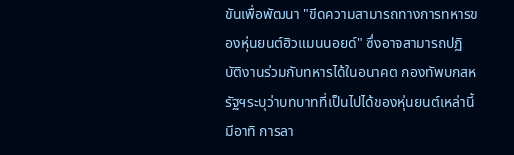ขันเพื่อพัฒนา "ขีดความสามารถทางการทหารของหุ่นยนต์ฮิวแมนนอยด์" ซึ่งอาจสามารถปฏิบัติงานร่วมกับทหารได้ในอนาคต กองทัพบกสหรัฐฯระบุว่าบทบาทที่เป็นไปได้ของหุ่นยนต์เหล่านี้มีอาทิ การลา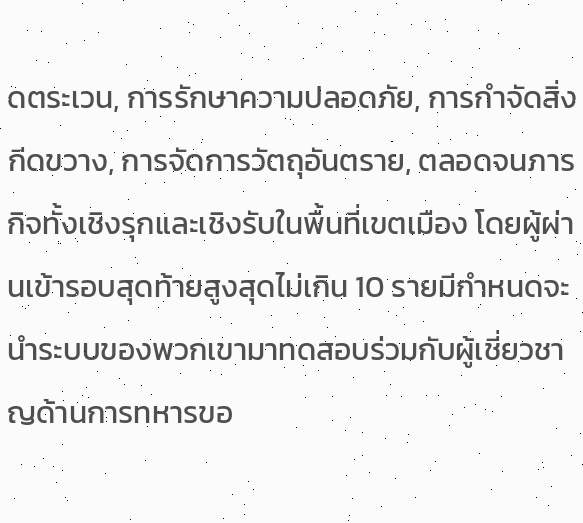ดตระเวน, การรักษาความปลอดภัย, การกำจัดสิ่งกีดขวาง, การจัดการวัตถุอันตราย, ตลอดจนภารกิจทั้งเชิงรุกและเชิงรับในพื้นที่เขตเมือง โดยผู้ผ่านเข้ารอบสุดท้ายสูงสุดไม่เกิน 10 รายมีกำหนดจะนำระบบของพวกเขามาทดสอบร่วมกับผู้เชี่ยวชาญด้านการทหารขอ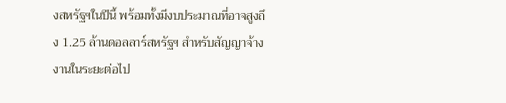งสหรัฐฯในปีนี้ พร้อมทั้งมีงบประมาณที่อาจสูงถึง 1.25 ล้านดอลลาร์สหรัฐฯ สำหรับสัญญาจ้างงานในระยะต่อไป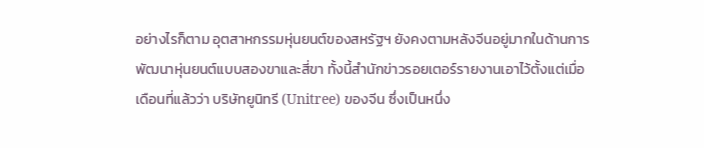อย่างไรก็ตาม อุตสาหกรรมหุ่นยนต์ของสหรัฐฯ ยังคงตามหลังจีนอยู่มากในด้านการพัฒนาหุ่นยนต์แบบสองขาและสี่ขา ทั้งนี้สำนักข่าวรอยเตอร์รายงานเอาไว้ตั้งแต่เมื่อเดือนที่แล้วว่า บริษัทยูนิทรี (Unitree) ของจีน ซึ่งเป็นหนึ่ง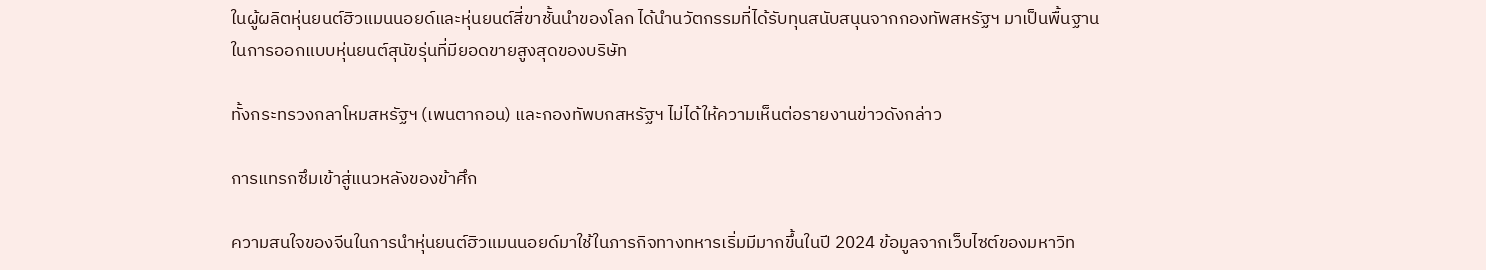ในผู้ผลิตหุ่นยนต์ฮิวแมนนอยด์และหุ่นยนต์สี่ขาชั้นนำของโลก ได้นำนวัตกรรมที่ได้รับทุนสนับสนุนจากกองทัพสหรัฐฯ มาเป็นพื้นฐานในการออกแบบหุ่นยนต์สุนัขรุ่นที่มียอดขายสูงสุดของบริษัท

ทั้งกระทรวงกลาโหมสหรัฐฯ (เพนตากอน) และกองทัพบกสหรัฐฯ ไม่ได้ให้ความเห็นต่อรายงานข่าวดังกล่าว

การแทรกซึมเข้าสู่แนวหลังของข้าศึก

ความสนใจของจีนในการนำหุ่นยนต์ฮิวแมนนอยด์มาใช้ในภารกิจทางทหารเริ่มมีมากขึ้นในปี 2024 ข้อมูลจากเว็บไซต์ของมหาวิท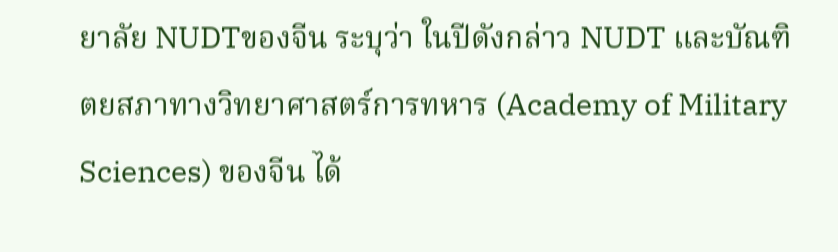ยาลัย NUDTของจีน ระบุว่า ในปีดังกล่าว NUDT และบัณฑิตยสภาทางวิทยาศาสตร์การทหาร (Academy of Military Sciences) ของจีน ได้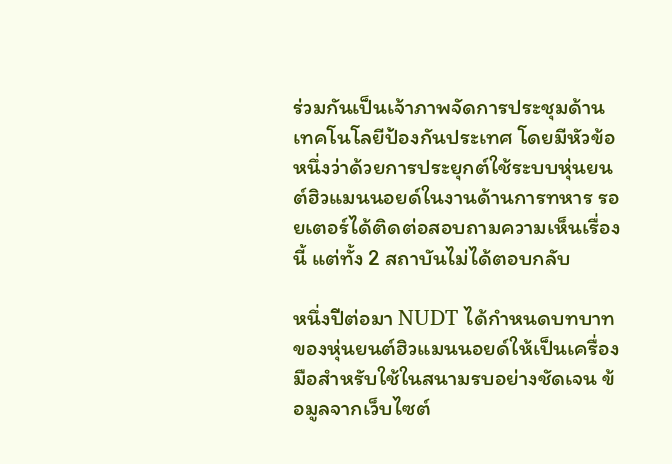ร่วมกันเป็นเจ้าภาพจัดการประชุมด้านเทคโนโลยีป้องกันประเทศ โดยมีหัวข้อหนึ่งว่าด้วยการประยุกต์ใช้ระบบหุ่นยนต์ฮิวแมนนอยด์ในงานด้านการทหาร รอยเตอร์ได้ติดต่อสอบถามความเห็นเรื่องนี้ แต่ทั้ง 2 สถาบันไม่ได้ตอบกลับ

หนึ่งปีต่อมา NUDT ได้กำหนดบทบาทของหุ่นยนต์ฮิวแมนนอยด์ให้เป็นเครื่องมือสำหรับใช้ในสนามรบอย่างชัดเจน ข้อมูลจากเว็บไซต์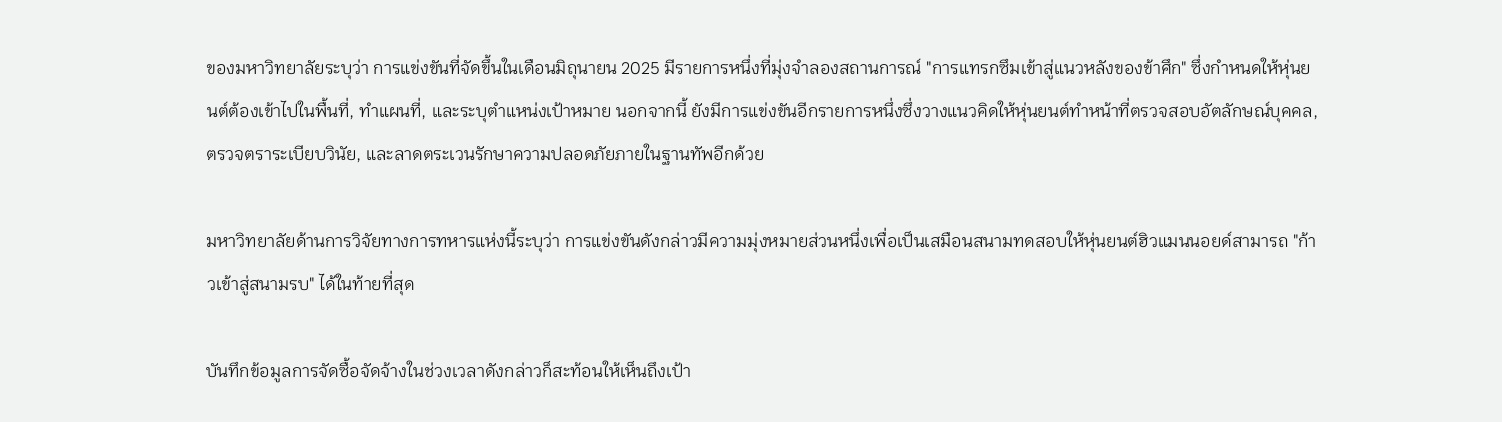ของมหาวิทยาลัยระบุว่า การแข่งขันที่จัดขึ้นในเดือนมิถุนายน 2025 มีรายการหนึ่งที่มุ่งจำลองสถานการณ์ "การแทรกซึมเข้าสู่แนวหลังของข้าศึก" ซึ่งกำหนดให้หุ่นยนต์ต้องเข้าไปในพื้นที่, ทำแผนที่, และระบุตำแหน่งเป้าหมาย นอกจากนี้ ยังมีการแข่งขันอีกรายการหนึ่งซึ่งวางแนวคิดให้หุ่นยนต์ทำหน้าที่ตรวจสอบอัตลักษณ์บุคคล, ตรวจตราระเบียบวินัย, และลาดตระเวนรักษาความปลอดภัยภายในฐานทัพอีกด้วย

มหาวิทยาลัยด้านการวิจัยทางการทหารแห่งนี้ระบุว่า การแข่งขันดังกล่าวมีความมุ่งหมายส่วนหนึ่งเพื่อเป็นเสมือนสนามทดสอบให้หุ่นยนต์ฮิวแมนนอยด์สามารถ "ก้าวเข้าสู่สนามรบ" ได้ในท้ายที่สุด

บันทึกข้อมูลการจัดซื้อจัดจ้างในช่วงเวลาดังกล่าวก็สะท้อนให้เห็นถึงเป้า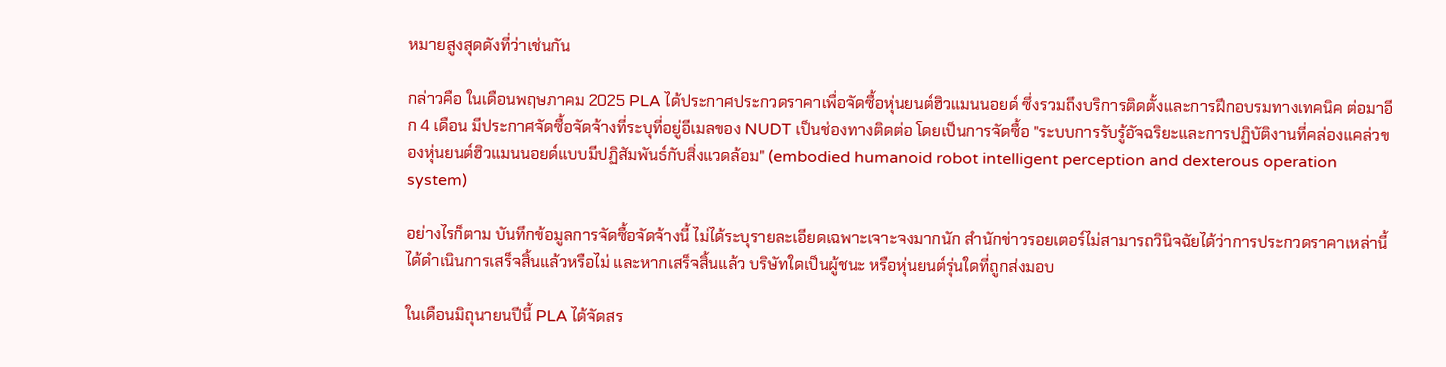หมายสูงสุดดังที่ว่าเช่นกัน

กล่าวคือ ในเดือนพฤษภาคม 2025 PLA ได้ประกาศประกวดราคาเพื่อจัดซื้อหุ่นยนต์ฮิวแมนนอยด์ ซึ่งรวมถึงบริการติดตั้งและการฝึกอบรมทางเทคนิค ต่อมาอีก 4 เดือน มีประกาศจัดซื้อจัดจ้างที่ระบุที่อยู่อีเมลของ NUDT เป็นช่องทางติดต่อ โดยเป็นการจัดซื้อ "ระบบการรับรู้อัจฉริยะและการปฏิบัติงานที่คล่องแคล่วของหุ่นยนต์ฮิวแมนนอยด์แบบมีปฏิสัมพันธ์กับสิ่งแวดล้อม" (embodied humanoid robot intelligent perception and dexterous operation system)

อย่างไรก็ตาม บันทึกข้อมูลการจัดซื้อจัดจ้างนี้ ไม่ได้ระบุรายละเอียดเฉพาะเจาะจงมากนัก สำนักข่าวรอยเตอร์ไม่สามารถวินิจฉัยได้ว่าการประกวดราคาเหล่านี้ได้ดำเนินการเสร็จสิ้นแล้วหรือไม่ และหากเสร็จสิ้นแล้ว บริษัทใดเป็นผู้ชนะ หรือหุ่นยนต์รุ่นใดที่ถูกส่งมอบ

ในเดือนมิถุนายนปีนี้ PLA ได้จัดสร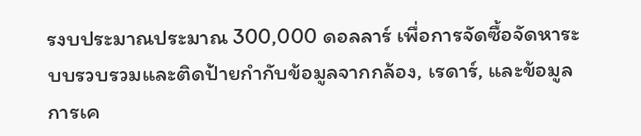รงบประมาณประมาณ 300,000 ดอลลาร์ เพื่อการจัดซื้อจัดหาระบบรวบรวมและติดป้ายกำกับข้อมูลจากกล้อง, เรดาร์, และข้อมูลการเค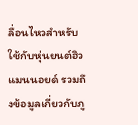ลื่อนไหวสำหรับใช้กับหุ่นยนต์ฮิวแมนนอยด์ รวมถึงข้อมูลเกี่ยวกับภู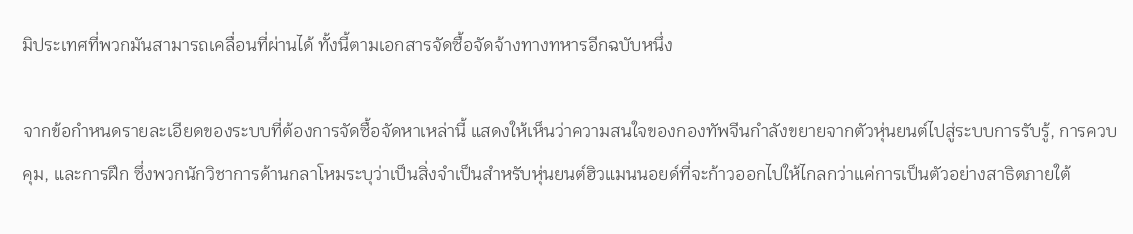มิประเทศที่พวกมันสามารถเคลื่อนที่ผ่านได้ ทั้งนี้ตามเอกสารจัดซื้อจัดจ้างทางทหารอีกฉบับหนึ่ง

จากข้อกำหนดรายละเอียดของระบบที่ต้องการจัดซื้อจัดหาเหล่านี้ แสดงให้เห็นว่าความสนใจของกองทัพจีนกำลังขยายจากตัวหุ่นยนต์ไปสู่ระบบการรับรู้, การควบคุม, และการฝึก ซึ่งพวกนักวิชาการด้านกลาโหมระบุว่าเป็นสิ่งจำเป็นสำหรับหุ่นยนต์ฮิวแมนนอยด์ที่จะก้าวออกไปให้ไกลกว่าแค่การเป็นตัวอย่างสาธิตภายใต้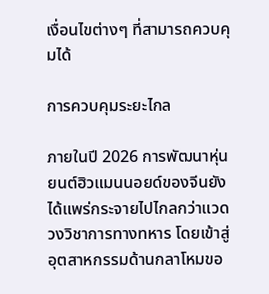เงื่อนไขต่างๆ ที่สามารถควบคุมได้

การควบคุมระยะไกล

ภายในปี 2026 การพัฒนาหุ่นยนต์ฮิวแมนนอยด์ของจีนยังได้แพร่กระจายไปไกลกว่าแวดวงวิชาการทางทหาร โดยเข้าสู่อุตสาหกรรมด้านกลาโหมขอ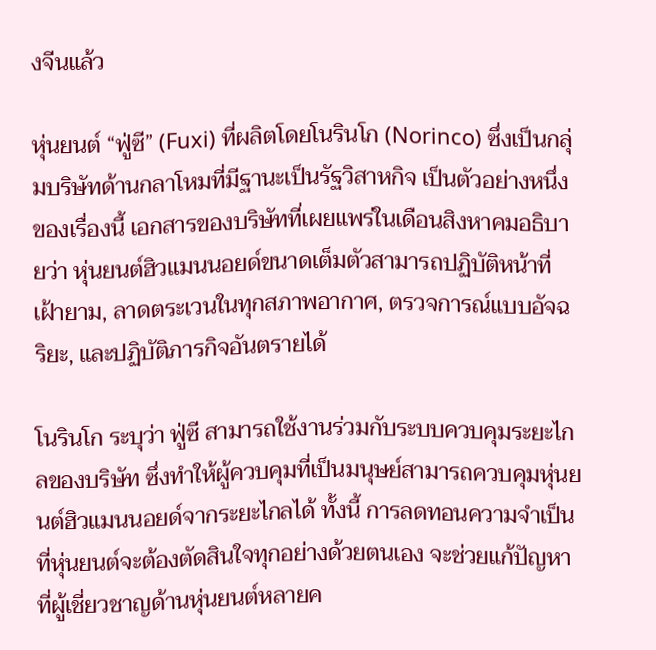งจีนแล้ว

หุ่นยนต์ “ฟู่ซี” (Fuxi) ที่ผลิตโดยโนรินโก (Norinco) ซึ่งเป็นกลุ่มบริษัทด้านกลาโหมที่มีฐานะเป็นรัฐวิสาหกิจ เป็นตัวอย่างหนึ่งของเรื่องนี้ เอกสารของบริษัทที่เผยแพร่ในเดือนสิงหาคมอธิบายว่า หุ่นยนต์ฮิวแมนนอยด์ขนาดเต็มตัวสามารถปฏิบัติหน้าที่เฝ้ายาม, ลาดตระเวนในทุกสภาพอากาศ, ตรวจการณ์แบบอัจฉริยะ, และปฏิบัติภารกิจอันตรายได้

โนรินโก ระบุว่า ฟู่ซี สามารถใช้งานร่วมกับระบบควบคุมระยะไกลของบริษัท ซึ่งทำให้ผู้ควบคุมที่เป็นมนุษย์สามารถควบคุมหุ่นยนต์ฮิวแมนนอยด์จากระยะไกลได้ ทั้งนี้ การลดทอนความจำเป็นที่หุ่นยนต์จะต้องตัดสินใจทุกอย่างด้วยตนเอง จะช่วยแก้ปัญหาที่ผู้เชี่ยวชาญด้านหุ่นยนต์หลายค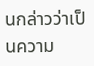นกล่าวว่าเป็นความ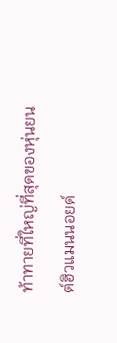ท้าทายที่ใหญ่ที่สุดของหุ่นยนต์ฮิวแมนนอยด์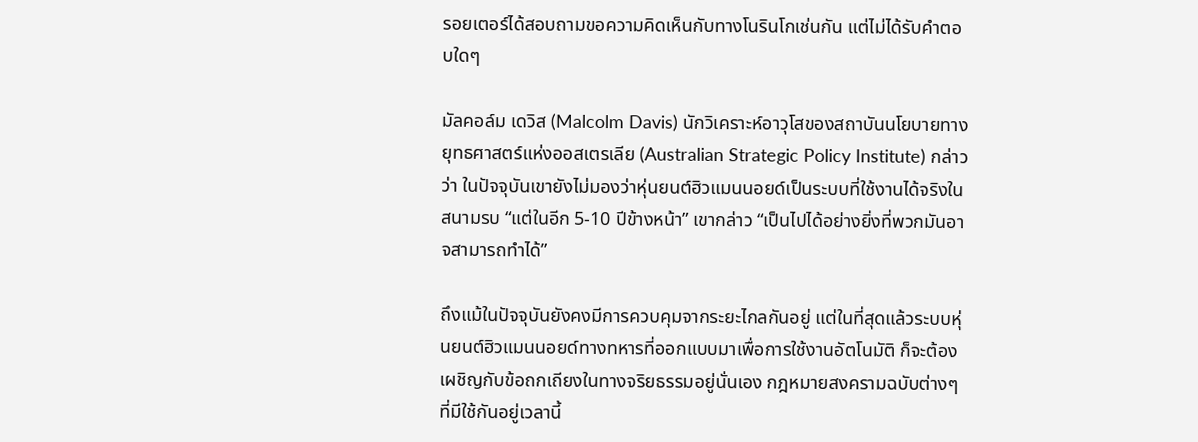รอยเตอร์ได้สอบถามขอความคิดเห็นกับทางโนรินโกเช่นกัน แต่ไม่ได้รับคำตอบใดๆ

มัลคอล์ม เดวิส (Malcolm Davis) นักวิเคราะห์อาวุโสของสถาบันนโยบายทางยุทธศาสตร์แห่งออสเตรเลีย (Australian Strategic Policy Institute) กล่าวว่า ในปัจจุบันเขายังไม่มองว่าหุ่นยนต์ฮิวแมนนอยด์เป็นระบบที่ใช้งานได้จริงในสนามรบ “แต่ในอีก 5-10 ปีข้างหน้า” เขากล่าว “เป็นไปได้อย่างยิ่งที่พวกมันอาจสามารถทำได้”

ถึงแม้ในปัจจุบันยังคงมีการควบคุมจากระยะไกลกันอยู่ แต่ในที่สุดแล้วระบบหุ่นยนต์ฮิวแมนนอยด์ทางทหารที่ออกแบบมาเพื่อการใช้งานอัตโนมัติ ก็จะต้องเผชิญกับข้อถกเถียงในทางจริยธรรมอยู่นั่นเอง กฎหมายสงครามฉบับต่างๆ ที่มีใช้กันอยู่เวลานี้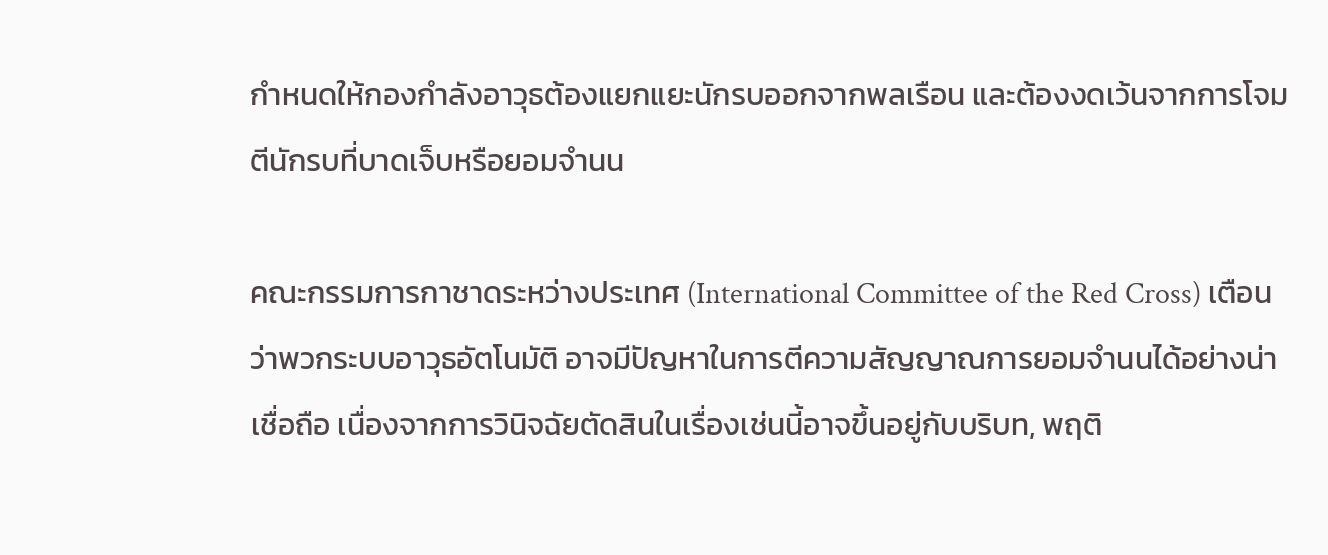กำหนดให้กองกำลังอาวุธต้องแยกแยะนักรบออกจากพลเรือน และต้องงดเว้นจากการโจมตีนักรบที่บาดเจ็บหรือยอมจำนน

คณะกรรมการกาชาดระหว่างประเทศ (International Committee of the Red Cross) เตือนว่าพวกระบบอาวุธอัตโนมัติ อาจมีปัญหาในการตีความสัญญาณการยอมจำนนได้อย่างน่าเชื่อถือ เนื่องจากการวินิจฉัยตัดสินในเรื่องเช่นนี้อาจขึ้นอยู่กับบริบท, พฤติ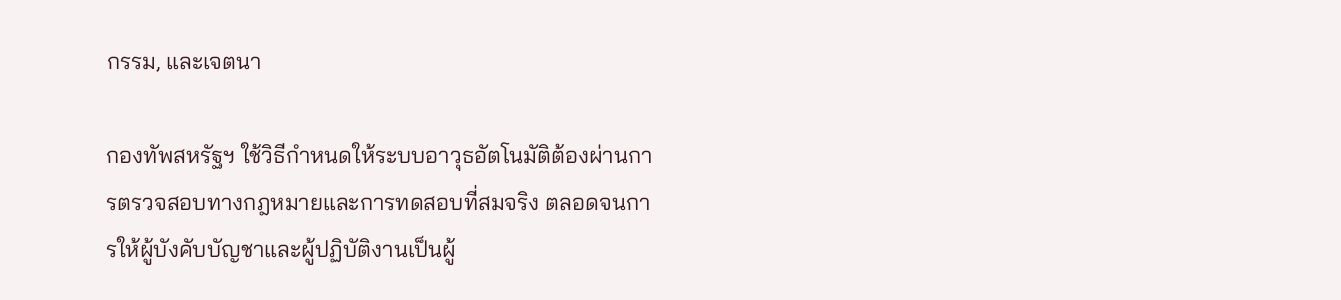กรรม, และเจตนา

กองทัพสหรัฐฯ ใช้วิธีกำหนดให้ระบบอาวุธอัตโนมัติต้องผ่านการตรวจสอบทางกฎหมายและการทดสอบที่สมจริง ตลอดจนการให้ผู้บังคับบัญชาและผู้ปฏิบัติงานเป็นผู้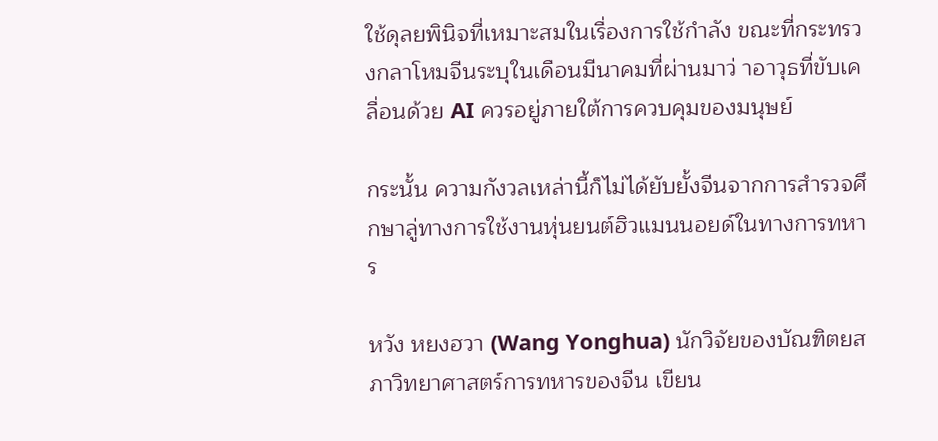ใช้ดุลยพินิจที่เหมาะสมในเรื่องการใช้กำลัง ขณะที่กระทรวงกลาโหมจีนระบุในเดือนมีนาคมที่ผ่านมาว่ าอาวุธที่ขับเคลื่อนด้วย AI ควรอยู่ภายใต้การควบคุมของมนุษย์

กระนั้น ความกังวลเหล่านี้ก็ไม่ได้ยับยั้งจีนจากการสำรวจศึกษาลู่ทางการใช้งานหุ่นยนต์ฮิวแมนนอยด์ในทางการทหาร

หวัง หยงฮวา (Wang Yonghua) นักวิจัยของบัณฑิตยสภาวิทยาศาสตร์การทหารของจีน เขียน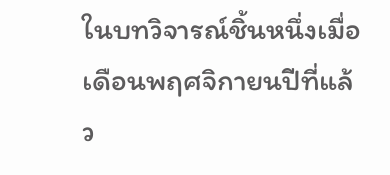ในบทวิจารณ์ชิ้นหนึ่งเมื่อเดือนพฤศจิกายนปีที่แล้ว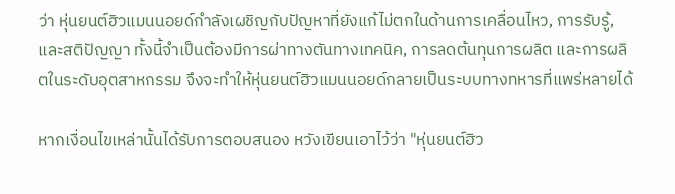ว่า หุ่นยนต์ฮิวแมนนอยด์กำลังเผชิญกับปัญหาที่ยังแก้ไม่ตกในด้านการเคลื่อนไหว, การรับรู้, และสติปัญญา ทั้งนี้จำเป็นต้องมีการผ่าทางตันทางเทคนิค, การลดต้นทุนการผลิต และการผลิตในระดับอุตสาหกรรม จึงจะทำให้หุ่นยนต์ฮิวแมนนอยด์กลายเป็นระบบทางทหารที่แพร่หลายได้

หากเงื่อนไขเหล่านั้นได้รับการตอบสนอง หวังเขียนเอาไว้ว่า "หุ่นยนต์ฮิว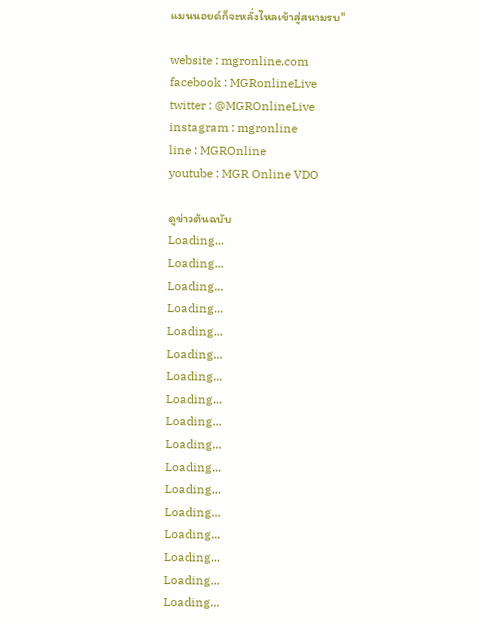แมนนอยด์ก็จะหลั่งไหลเข้าสู่สนามรบ"

website : mgronline.com
facebook : MGRonlineLive
twitter : @MGROnlineLive
instagram : mgronline
line : MGROnline
youtube : MGR Online VDO

ดูข่าวต้นฉบับ
Loading...
Loading...
Loading...
Loading...
Loading...
Loading...
Loading...
Loading...
Loading...
Loading...
Loading...
Loading...
Loading...
Loading...
Loading...
Loading...
Loading...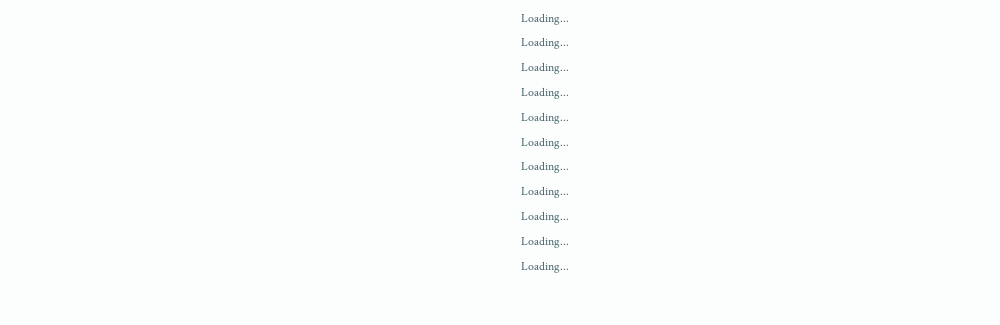Loading...
Loading...
Loading...
Loading...
Loading...
Loading...
Loading...
Loading...
Loading...
Loading...
Loading...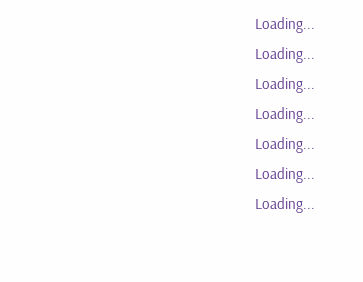Loading...
Loading...
Loading...
Loading...
Loading...
Loading...
Loading...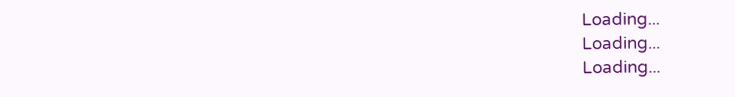Loading...
Loading...
Loading...